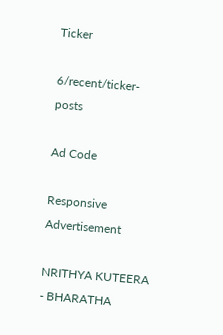Ticker

6/recent/ticker-posts

Ad Code

Responsive Advertisement

NRITHYA KUTEERA - BHARATHA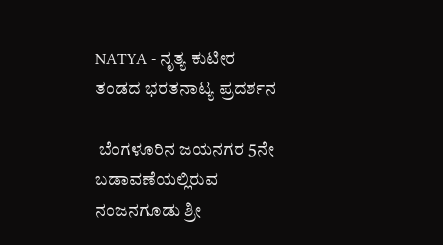NATYA - ನೃತ್ಯ ಕುಟೀರ ತಂಡದ ಭರತನಾಟ್ಯ ಪ್ರದರ್ಶನ

 ಬೆಂಗಳೂರಿನ ಜಯನಗರ 5ನೇ ಬಡಾವಣೆಯಲ್ಲಿರುವ ನಂಜನಗೂಡು ಶ್ರೀ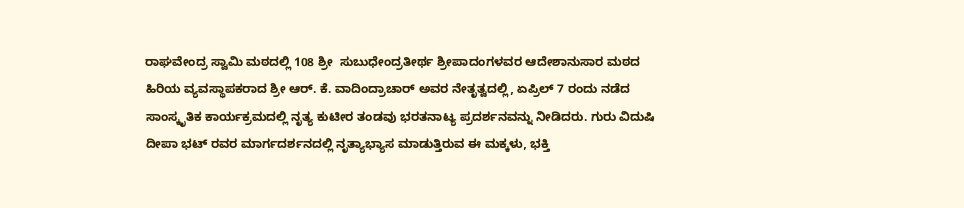ರಾಘವೇಂದ್ರ ಸ್ವಾಮಿ ಮಠದಲ್ಲಿ 108 ಶ್ರೀ  ಸುಬುಧೇಂದ್ರತೀರ್ಥ ಶ್ರೀಪಾದಂಗಳವರ ಆದೇಶಾನುಸಾರ ಮಠದ ಹಿರಿಯ ವ್ಯವಸ್ಥಾಪಕರಾದ ಶ್ರೀ ಆರ್. ಕೆ. ವಾದಿಂದ್ರಾಚಾರ್ ಅವರ ನೇತೃತ್ವದಲ್ಲಿ, ಏಪ್ರಿಲ್ 7 ರಂದು ನಡೆದ ಸಾಂಸ್ಕೃತಿಕ ಕಾರ್ಯಕ್ರಮದಲ್ಲಿ ನೃತ್ಯ ಕುಟೀರ ತಂಡವು ಭರತನಾಟ್ಯ ಪ್ರದರ್ಶನವನ್ನು ನೀಡಿದರು. ಗುರು ವಿದುಷಿ ದೀಪಾ ಭಟ್ ರವರ ಮಾರ್ಗದರ್ಶನದಲ್ಲಿ ನೃತ್ಯಾಭ್ಯಾಸ ಮಾಡುತ್ತಿರುವ ಈ ಮಕ್ಕಳು, ಭಕ್ತಿ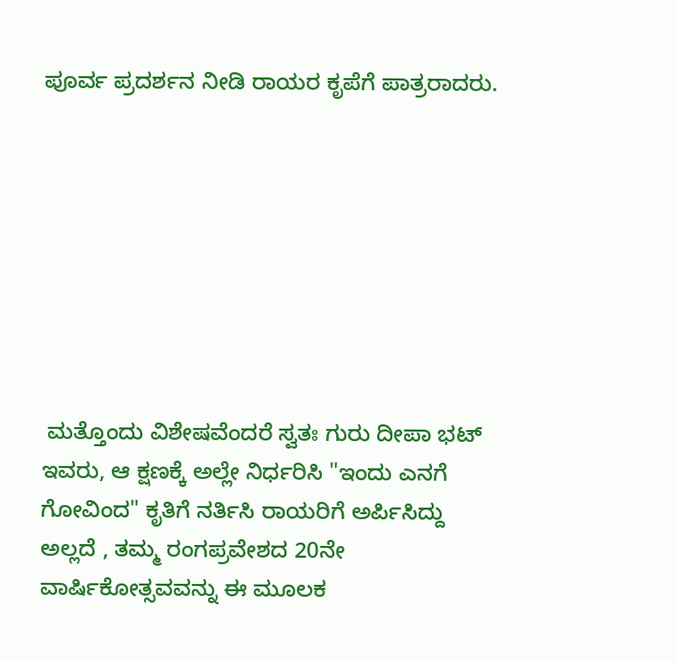ಪೂರ್ವ ಪ್ರದರ್ಶನ ನೀಡಿ ರಾಯರ ಕೃಪೆಗೆ ಪಾತ್ರರಾದರು.








 ಮತ್ತೊಂದು ವಿಶೇಷವೆಂದರೆ ಸ್ವತಃ ಗುರು ದೀಪಾ ಭಟ್ ಇವರು, ಆ ಕ್ಷಣಕ್ಕೆ ಅಲ್ಲೇ ನಿರ್ಧರಿಸಿ "ಇಂದು ಎನಗೆ ಗೋವಿಂದ" ಕೃತಿಗೆ ನರ್ತಿಸಿ ರಾಯರಿಗೆ ಅರ್ಪಿಸಿದ್ದು ಅಲ್ಲದೆ , ತಮ್ಮ ರಂಗಪ್ರವೇಶದ 20ನೇ ವಾರ್ಷಿಕೋತ್ಸವವನ್ನು ಈ ಮೂಲಕ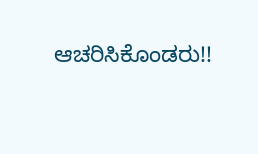ಆಚರಿಸಿಕೊಂಡರು!!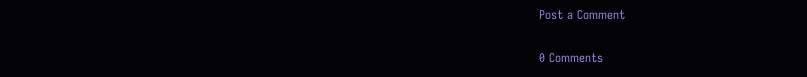Post a Comment

0 Comments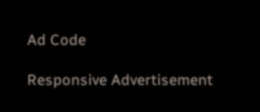Ad Code

Responsive Advertisement